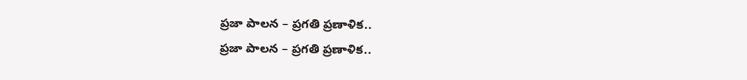ప్రజా పాలన – ప్రగతి ప్రణాళిక..
ప్రజా పాలన – ప్రగతి ప్రణాళిక..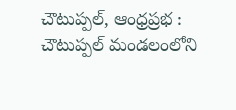చౌటుప్పల్, ఆంధ్రప్రభ : చౌటుప్పల్ మండలంలోని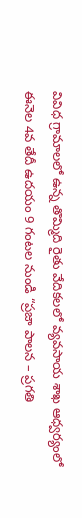వివిధ గ్రామాలలో ఉన్న తొమ్మిది రైతు వేదికలలో వ్యవసాయ శాఖ ఆధ్వర్యంలో ఈనెల 4వ తేదీ ఉదయం 9 గంటల నుండి “ప్రజా పాలన – ప్రగతి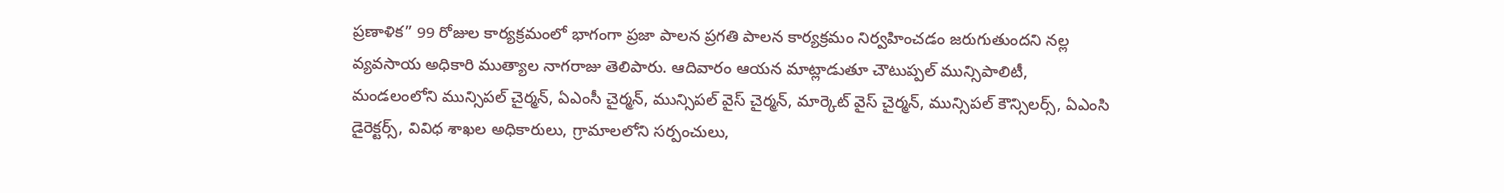ప్రణాళిక” 99 రోజుల కార్యక్రమంలో భాగంగా ప్రజా పాలన ప్రగతి పాలన కార్యక్రమం నిర్వహించడం జరుగుతుందని నల్ల వ్యవసాయ అధికారి ముత్యాల నాగరాజు తెలిపారు. ఆదివారం ఆయన మాట్లాడుతూ చౌటుప్పల్ మున్సిపాలిటీ, మండలంలోని మున్సిపల్ చైర్మన్, ఏఎంసీ చైర్మన్, మున్సిపల్ వైస్ చైర్మన్, మార్కెట్ వైస్ చైర్మన్, మున్సిపల్ కౌన్సిలర్స్, ఏఎంసి డైరెక్టర్స్, వివిధ శాఖల అధికారులు, గ్రామాలలోని సర్పంచులు,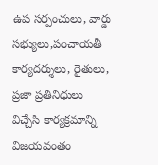ఉప సర్పంచులు, వార్డు సభ్యులు,పంచాయతీ కార్యదర్శులు, రైతులు, ప్రజా ప్రతినిధులు విచ్చేసి కార్యక్రమాన్ని విజయవంతం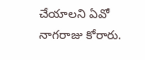చేయాలని ఏవో నాగరాజు కోరారు.